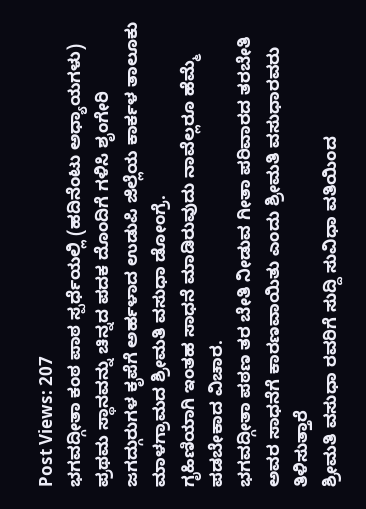Post Views: 207
ಭಗವದ್ಗೀತಾ ಕಂಠ ಪಾಠ ಸ್ಪರ್ಧೆಯಲ್ಲಿ (ಹದಿನೆಂಟು ಅಧ್ಯಾಯಗಳು) ಪ್ರಥಮ ಸ್ಥಾನವನ್ನು ಚಿನ್ನದ ಪದಕ ದೊಂದಿಗೆ ಗಳಿಸಿ ಶೃಂಗೇರಿ ಜಗದ್ಗುರುಗಳ ಕೃಪೆಗೆ ಅರ್ಹಳಾದ ಉಡುಪಿ ಜಿಲ್ಲೆಯ ಕಾರ್ಕಳ ತಾಲೂಕು ಮಾಳಗ್ರಾಮದ ಶ್ರೀಮತಿ ವಸುಧಾ ಡೋಂಗ್ರೆ.
ಗೃಹಿಣಿಯಾಗಿ ಇಂತಹ ಸಾಧನೆ ಮಾಡಿರುವುದು ನಾವೆಲ್ಲರೂ ಹೆಮ್ಮೆ ಪಡಬೇಕಾದ ವಿಚಾರ.
ಭಗವದ್ಗೀತಾ ಪಠಣ ತರ ಬೇತಿ ನೀಡುವ ಗೀತಾ ಪರಿವಾರದ ತರಬೇತಿ ಅವರ ಸಾಧನೆಗೆ ಕಾರಣವಾಯಿತು ಎಂದು ಶ್ರೀಮತಿ ವಸುಧಾರವರು ತಿಳಿಸುತ್ತಾರೆ
ಶ್ರೀಮತಿ ವಸುಧಾ ರವರಿಗೆ ಸುದ್ದಿ ಸುವಿಧಾ ವತಿಯಿಂದ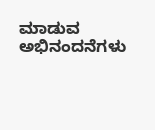ಮಾಡುವ ಅಭಿನಂದನೆಗಳು